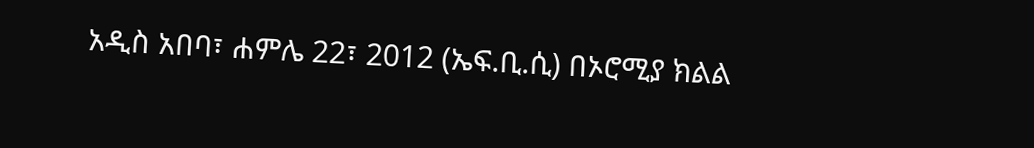አዲስ አበባ፣ ሐምሌ 22፣ 2012 (ኤፍ.ቢ.ሲ) በኦሮሚያ ክልል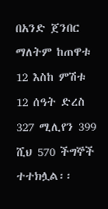በአንድ ጀንበር ማለትም ከጠዋቱ 12 እስከ ምሽቱ 12 ሰዓት ድረስ 327 ሚሊየን 399 ሺህ 570 ችግኞች ተተክሏል፡፡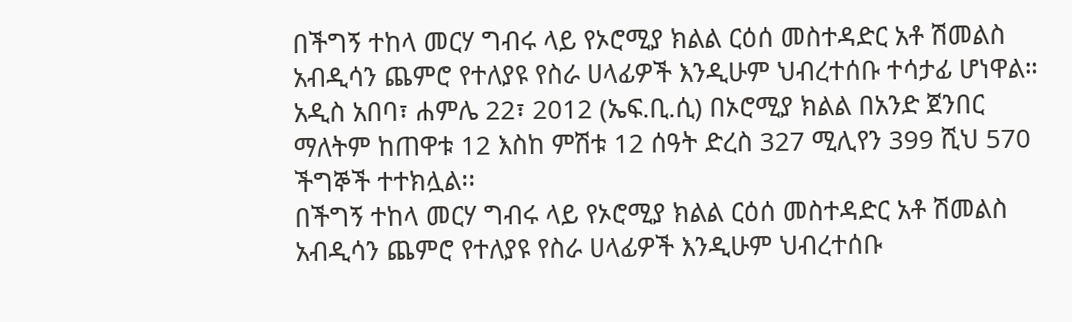በችግኝ ተከላ መርሃ ግብሩ ላይ የኦሮሚያ ክልል ርዕሰ መስተዳድር አቶ ሽመልስ አብዲሳን ጨምሮ የተለያዩ የስራ ሀላፊዎች እንዲሁም ህብረተሰቡ ተሳታፊ ሆነዋል።
አዲስ አበባ፣ ሐምሌ 22፣ 2012 (ኤፍ.ቢ.ሲ) በኦሮሚያ ክልል በአንድ ጀንበር ማለትም ከጠዋቱ 12 እስከ ምሽቱ 12 ሰዓት ድረስ 327 ሚሊየን 399 ሺህ 570 ችግኞች ተተክሏል፡፡
በችግኝ ተከላ መርሃ ግብሩ ላይ የኦሮሚያ ክልል ርዕሰ መስተዳድር አቶ ሽመልስ አብዲሳን ጨምሮ የተለያዩ የስራ ሀላፊዎች እንዲሁም ህብረተሰቡ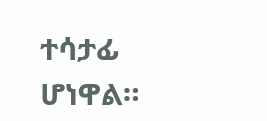ተሳታፊ ሆነዋል።